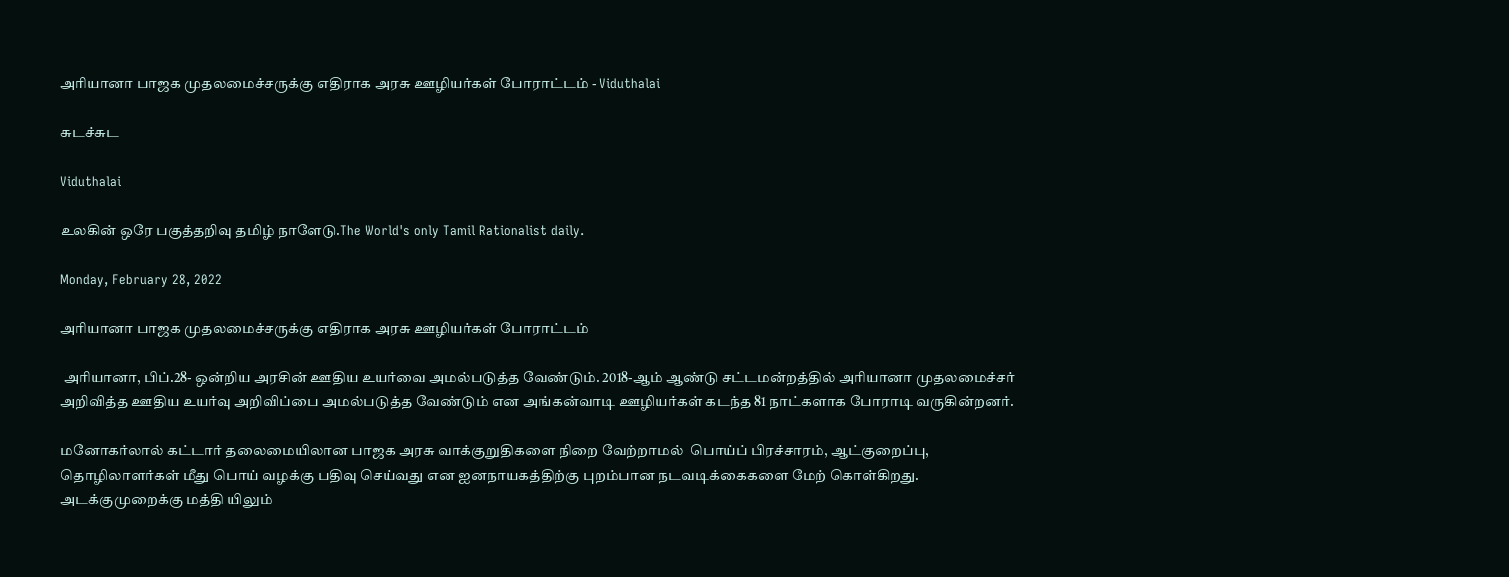அரியானா பாஜக முதலமைச்சருக்கு எதிராக அரசு ஊழியர்கள் போராட்டம் - Viduthalai

சுடச்சுட

Viduthalai

உலகின் ஒரே பகுத்தறிவு தமிழ் நாளேடு.The World's only Tamil Rationalist daily.

Monday, February 28, 2022

அரியானா பாஜக முதலமைச்சருக்கு எதிராக அரசு ஊழியர்கள் போராட்டம்

 அரியானா, பிப்.28- ஒன்றிய அரசின் ஊதிய உயர்வை அமல்படுத்த வேண்டும். 2018-ஆம் ஆண்டு சட்டமன்றத்தில் அரியானா முதலமைச்சர் அறிவித்த ஊதிய உயர்வு அறிவிப்பை அமல்படுத்த வேண்டும் என அங்கன்வாடி ஊழியர்கள் கடந்த 81 நாட்களாக போராடி வருகின்றனர்.

மனோகர்லால் கட்டார் தலைமையிலான பாஜக அரசு வாக்குறுதிகளை நிறை வேற்றாமல்  பொய்ப் பிரச்சாரம், ஆட்குறைப்பு, தொழிலாளர்கள் மீது பொய் வழக்கு பதிவு செய்வது என ஐனநாயகத்திற்கு புறம்பான நடவடிக்கைகளை மேற் கொள்கிறது.  அடக்குமுறைக்கு மத்தி யிலும்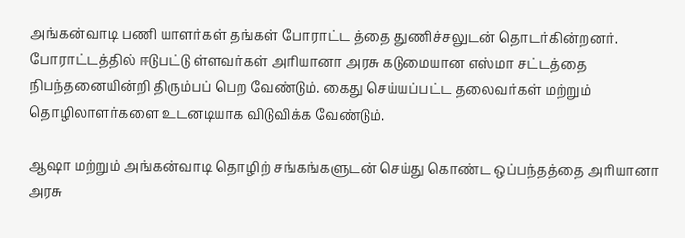அங்கன்வாடி பணி யாளர்கள் தங்கள் போராட்ட த்தை துணிச்சலுடன் தொடர்கின்றனர். போராட்டத்தில் ஈடுபட்டு ள்ளவர்கள் அரியானா அரசு கடுமையான எஸ்மா சட்டத்தை நிபந்தனையின்றி திரும்பப் பெற வேண்டும். கைது செய்யப்பட்ட தலைவர்கள் மற்றும் தொழிலாளர்களை உடனடியாக விடுவிக்க வேண்டும்.

ஆஷா மற்றும் அங்கன்வாடி தொழிற் சங்கங்களுடன் செய்து கொண்ட ஒப்பந்தத்தை அரியானா அரசு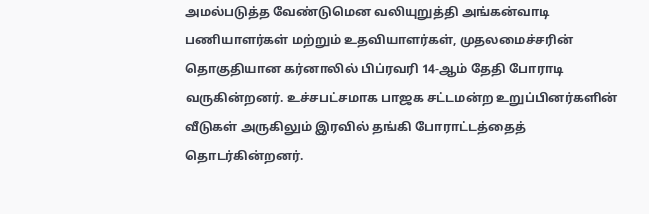அமல்படுத்த வேண்டுமென வலியுறுத்தி அங்கன்வாடி பணியாளர்கள் மற்றும் உதவியாளர்கள், முதலமைச்சரின் தொகுதியான கர்னாலில் பிப்ரவரி 14-ஆம் தேதி போராடி வருகின்றனர். உச்சபட்சமாக பாஜக சட்டமன்ற உறுப்பினர்களின் வீடுகள் அருகிலும் இரவில் தங்கி போராட்டத்தைத் தொடர்கின்றனர்.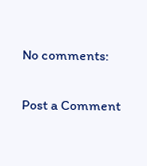No comments:

Post a Comment